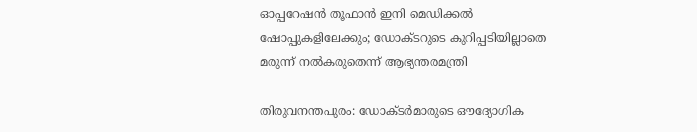ഓപ്പറേഷൻ തൂഫാൻ ഇനി മെഡിക്കൽ ഷോപ്പുകളിലേക്കും; ഡോക്ടറുടെ കുറിപ്പടിയില്ലാതെ മരുന്ന് നൽകരുതെന്ന് ആഭ്യന്തരമന്ത്രി

തിരുവനന്തപുരം: ഡോക്ടർമാരുടെ ഔദ്യോഗിക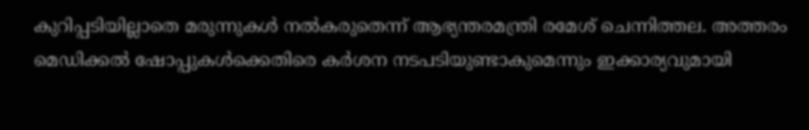കുറിപ്പടിയില്ലാതെ മരുന്നുകൾ നൽകരുതെന്ന് ആഭ്യന്തരമന്ത്രി രമേശ് ചെന്നിത്തല. അത്തരം മെഡിക്കൽ ഷോപ്പുകൾക്കെതിരെ കർശന നടപടിയുണ്ടാകുമെന്നും ഇക്കാര്യവുമായി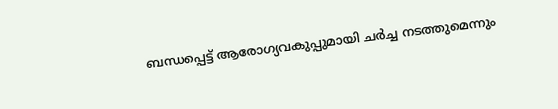ബന്ധപ്പെട്ട് ആരോഗ്യവകുപ്പുമായി ചർച്ച നടത്തുമെന്നും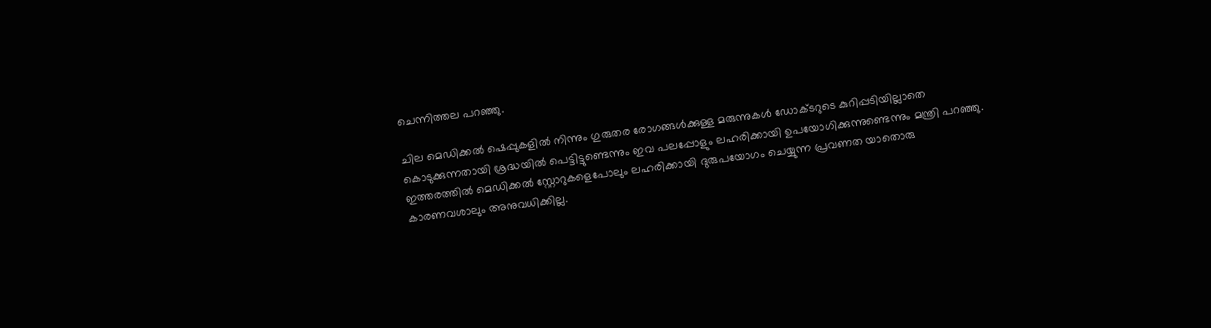ചെന്നിത്തല പറഞ്ഞു.

ചില മെഡിക്കൽ ഷെപ്പുകളിൽ നിന്നും ഗുരുതര രോഗങ്ങൾക്കുള്ള മരുന്നുകൾ ഡോക്ടറുടെ കുറിപ്പടിയില്ലാതെ കൊടുക്കുന്നതായി ശ്രദ്ധയിൽ പെട്ടിട്ടുണ്ടെന്നും ഇവ പലപ്പോളും ലഹരിക്കായി ഉപയോഗിക്കുന്നുണ്ടെന്നും മന്ത്രി പറഞ്ഞു. ഇത്തരത്തിൽ മെഡിക്കൽ സ്റ്റോറുകളെപോലും ലഹരിക്കായി ദുരുപയോഗം ചെയ്യുന്ന പ്രവണത യാതൊരു കാരണവശാലും അനുവധിക്കില്ല.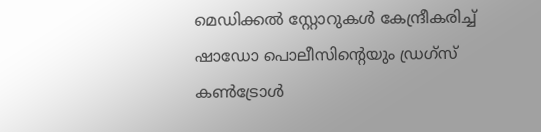മെഡിക്കൽ സ്റ്റോറുകൾ കേന്ദ്രീകരിച്ച് ഷാഡോ പൊലീസിന്‍റെയും ഡ്രഗ്സ് കൺട്രോൾ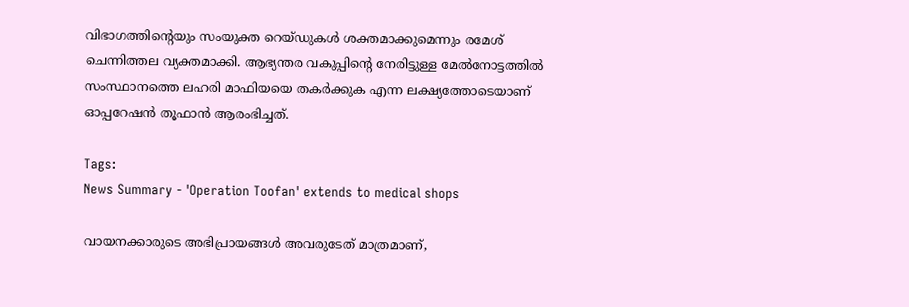വിഭാഗത്തിന്‍റെയും സംയുക്ത റെയ്ഡുകൾ ശക്തമാക്കുമെന്നും രമേശ് ചെന്നിത്തല വ്യക്തമാക്കി. ആഭ്യന്തര വകുപ്പിന്‍റെ നേരിട്ടുള്ള മേൽനോട്ടത്തിൽ സംസ്ഥാനത്തെ ലഹരി മാഫിയയെ തകർക്കുക എന്ന ലക്ഷ്യത്തോടെയാണ് ഓപ്പറേഷൻ തൂഫാൻ ആരംഭിച്ചത്.

Tags:
News Summary - 'Operation Toofan' extends to medical shops

വായനക്കാരുടെ അഭിപ്രായങ്ങള്‍ അവരുടേത് മാത്രമാണ്,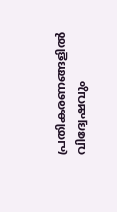പ്രതികരണങ്ങളിൽ വിദ്വേഷവും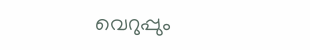വെറുപ്പും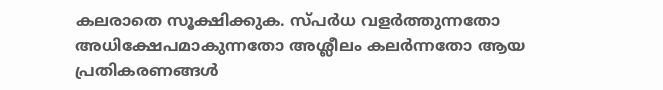കലരാതെ സൂക്ഷിക്കുക. സ്പർധ വളർത്തുന്നതോ അധിക്ഷേപമാകുന്നതോ അശ്ലീലം കലർന്നതോ ആയ പ്രതികരണങ്ങൾ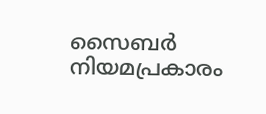സൈബർ നിയമപ്രകാരം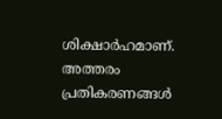ശിക്ഷാർഹമാണ്. അത്തരം പ്രതികരണങ്ങൾ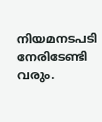നിയമനടപടി നേരിടേണ്ടി വരും.